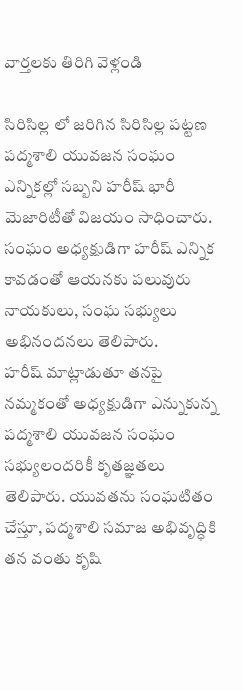వార్తలకు తిరిగి వెళ్లండి

సిరిసిల్ల లో జరిగిన సిరిసిల్ల పట్టణ పద్మశాలి యువజన సంఘం ఎన్నికల్లో సబ్బని హరీష్ భారీ మెజారిటీతో విజయం సాధించారు. సంఘం అధ్యక్షుడిగా హరీష్ ఎన్నిక కావడంతో ఆయనకు పలువురు నాయకులు, సంఘ సభ్యులు అభినందనలు తెలిపారు.
హరీష్ మాట్లాడుతూ తనపై నమ్మకంతో అధ్యక్షుడిగా ఎన్నుకున్న పద్మశాలి యువజన సంఘం సభ్యులందరికీ కృతజ్ఞతలు తెలిపారు. యువతను సంఘటితం చేస్తూ, పద్మశాలి సమాజ అభివృద్ధికి తన వంతు కృషి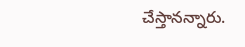చేస్తానన్నారు.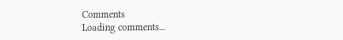Comments
Loading comments...